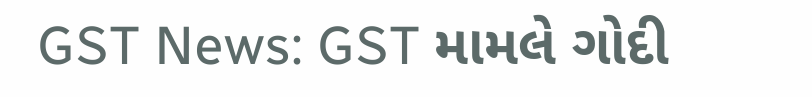GST News: GST મામલે ગોદી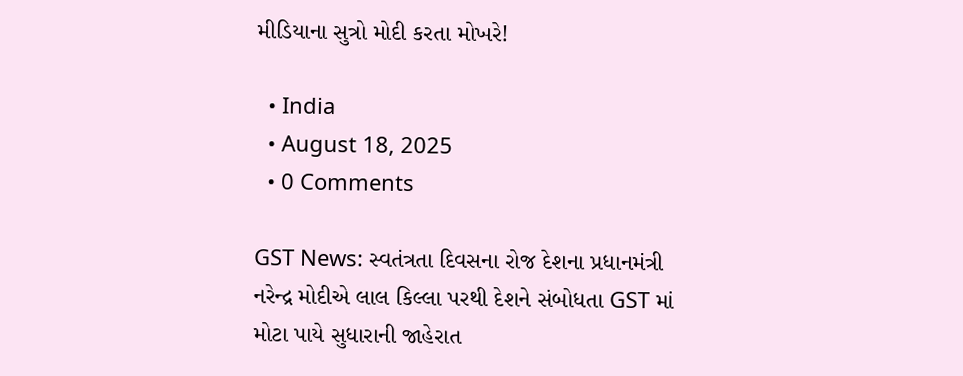મીડિયાના સુત્રો મોદી કરતા મોખરે!

  • India
  • August 18, 2025
  • 0 Comments

GST News: સ્વતંત્રતા દિવસના રોજ દેશના પ્રધાનમંત્રી નરેન્દ્ર મોદીએ લાલ કિલ્લા પરથી દેશને સંબોધતા GST માં મોટા પાયે સુધારાની જાહેરાત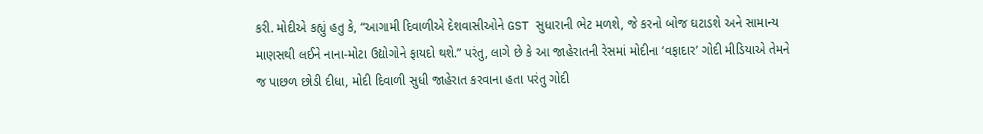કરી. મોદીએ કહ્યું હતુ કે, “આગામી દિવાળીએ દેશવાસીઓને GST સુધારાની ભેટ મળશે, જે કરનો બોજ ઘટાડશે અને સામાન્ય માણસથી લઈને નાના-મોટા ઉદ્યોગોને ફાયદો થશે.” પરંતુ, લાગે છે કે આ જાહેરાતની રેસમાં મોદીના ‘વફાદાર’ ગોદી મીડિયાએ તેમને જ પાછળ છોડી દીધા, મોદી દિવાળી સુધી જાહેરાત કરવાના હતા પરંતુ ગોદી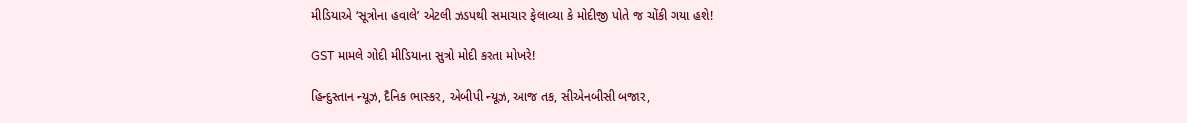મીડિયાએ ‘સૂત્રોના હવાલે’ એટલી ઝડપથી સમાચાર ફેલાવ્યા કે મોદીજી પોતે જ ચોંકી ગયા હશે!

GST મામલે ગોદી મીડિયાના સુત્રો મોદી કરતા મોખરે!

હિન્દુસ્તાન ન્યૂઝ, દૈનિક ભાસ્કર, એબીપી ન્યૂઝ, આજ તક, સીએનબીસી બજાર,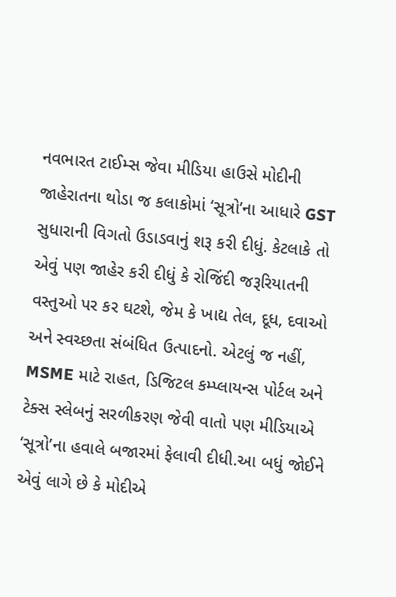નવભારત ટાઈમ્સ જેવા મીડિયા હાઉસે મોદીની જાહેરાતના થોડા જ કલાકોમાં ‘સૂત્રો’ના આધારે GST સુધારાની વિગતો ઉડાડવાનું શરૂ કરી દીધું. કેટલાકે તો એવું પણ જાહેર કરી દીધું કે રોજિંદી જરૂરિયાતની વસ્તુઓ પર કર ઘટશે, જેમ કે ખાદ્ય તેલ, દૂધ, દવાઓ અને સ્વચ્છતા સંબંધિત ઉત્પાદનો. એટલું જ નહીં, MSME માટે રાહત, ડિજિટલ કમ્પ્લાયન્સ પોર્ટલ અને ટેક્સ સ્લેબનું સરળીકરણ જેવી વાતો પણ મીડિયાએ ‘સૂત્રો’ના હવાલે બજારમાં ફેલાવી દીધી.આ બધું જોઈને એવું લાગે છે કે મોદીએ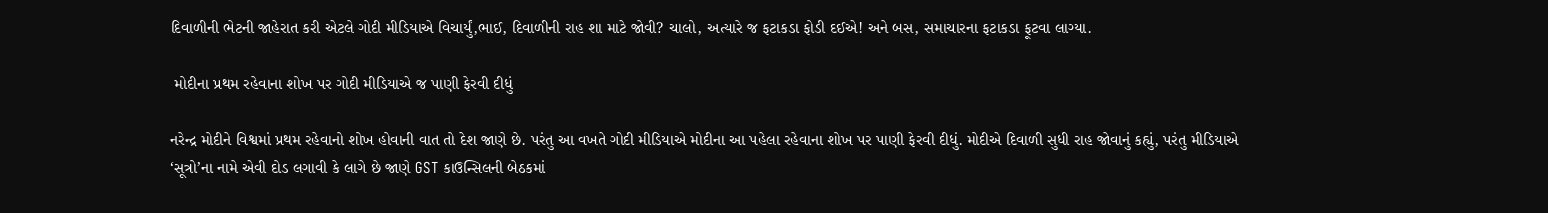દિવાળીની ભેટની જાહેરાત કરી એટલે ગોદી મીડિયાએ વિચાર્યું,ભાઈ, દિવાળીની રાહ શા માટે જોવી? ચાલો, અત્યારે જ ફટાકડા ફોડી દઈએ! અને બસ, સમાચારના ફટાકડા ફૂટવા લાગ્યા.

 મોદીના પ્રથમ રહેવાના શોખ પર ગોદી મીડિયાએ જ પાણી ફેરવી દીધું

નરેન્દ્ર મોદીને વિશ્વમાં પ્રથમ રહેવાનો શોખ હોવાની વાત તો દેશ જાણે છે. પરંતુ આ વખતે ગોદી મીડિયાએ મોદીના આ પહેલા રહેવાના શોખ પર પાણી ફેરવી દીધું. મોદીએ દિવાળી સુધી રાહ જોવાનું કહ્યું, પરંતુ મીડિયાએ ‘સૂત્રો’ના નામે એવી દોડ લગાવી કે લાગે છે જાણે GST કાઉન્સિલની બેઠકમાં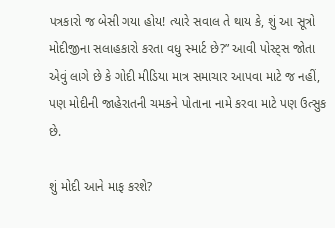પત્રકારો જ બેસી ગયા હોય! ત્યારે સવાલ તે થાય કે, શું આ સૂત્રો મોદીજીના સલાહકારો કરતા વધુ સ્માર્ટ છે?” આવી પોસ્ટ્સ જોતા એવું લાગે છે કે ગોદી મીડિયા માત્ર સમાચાર આપવા માટે જ નહીં, પણ મોદીની જાહેરાતની ચમકને પોતાના નામે કરવા માટે પણ ઉત્સુક છે.

શું મોદી આને માફ કરશે?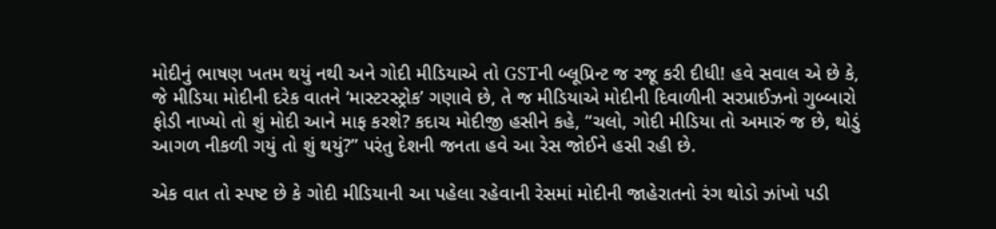મોદીનું ભાષણ ખતમ થયું નથી અને ગોદી મીડિયાએ તો GSTની બ્લૂપ્રિન્ટ જ રજૂ કરી દીધી! હવે સવાલ એ છે કે, જે મીડિયા મોદીની દરેક વાતને ‘માસ્ટરસ્ટ્રોક’ ગણાવે છે, તે જ મીડિયાએ મોદીની દિવાળીની સરપ્રાઈઝનો ગુબ્બારો ફોડી નાખ્યો તો શું મોદી આને માફ કરશે? કદાચ મોદીજી હસીને કહે, “ચલો, ગોદી મીડિયા તો અમારું જ છે, થોડું આગળ નીકળી ગયું તો શું થયું?” પરંતુ દેશની જનતા હવે આ રેસ જોઈને હસી રહી છે.

એક વાત તો સ્પષ્ટ છે કે ગોદી મીડિયાની આ પહેલા રહેવાની રેસમાં મોદીની જાહેરાતનો રંગ થોડો ઝાંખો પડી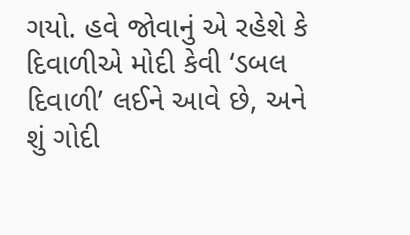ગયો. હવે જોવાનું એ રહેશે કે દિવાળીએ મોદી કેવી ‘ડબલ દિવાળી’ લઈને આવે છે, અને શું ગોદી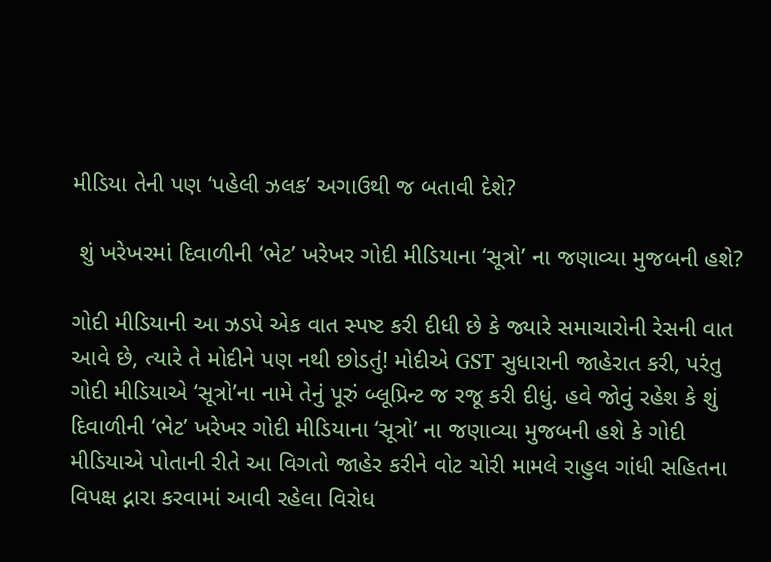મીડિયા તેની પણ ‘પહેલી ઝલક’ અગાઉથી જ બતાવી દેશે?

 શું ખરેખરમાં દિવાળીની ‘ભેટ’ ખરેખર ગોદી મીડિયાના ‘સૂત્રો’ ના જણાવ્યા મુજબની હશે?

ગોદી મીડિયાની આ ઝડપે એક વાત સ્પષ્ટ કરી દીધી છે કે જ્યારે સમાચારોની રેસની વાત આવે છે, ત્યારે તે મોદીને પણ નથી છોડતું! મોદીએ GST સુધારાની જાહેરાત કરી, પરંતુ ગોદી મીડિયાએ ‘સૂત્રો’ના નામે તેનું પૂરું બ્લૂપ્રિન્ટ જ રજૂ કરી દીધું. હવે જોવું રહેશ કે શું દિવાળીની ‘ભેટ’ ખરેખર ગોદી મીડિયાના ‘સૂત્રો’ ના જણાવ્યા મુજબની હશે કે ગોદી મીડિયાએ પોતાની રીતે આ વિગતો જાહેર કરીને વોટ ચોરી મામલે રાહુલ ગાંધી સહિતના વિપક્ષ દ્નારા કરવામાં આવી રહેલા વિરોધ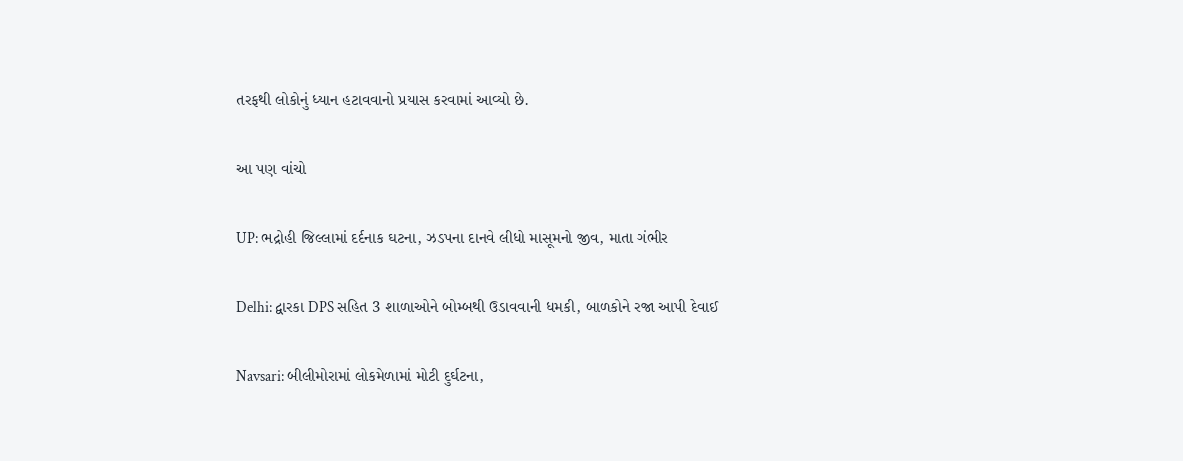તરફથી લોકોનું ધ્યાન હટાવવાનો પ્રયાસ કરવામાં આવ્યો છે.

આ પણ વાંચો

UP: ભદ્રોહી જિલ્લામાં દર્દનાક ઘટના, ઝડપના દાનવે લીધો માસૂમનો જીવ, માતા ગંભીર

Delhi: દ્વારકા DPS સહિત 3 શાળાઓને બોમ્બથી ઉડાવવાની ધમકી, બાળકોને રજા આપી દેવાઈ

Navsari: બીલીમોરામાં લોકમેળામાં મોટી દુર્ઘટના,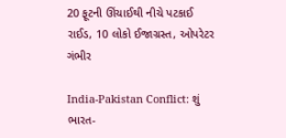20 ફૂટની ઊંચાઈથી નીચે પટકાઈ રાઈડ, 10 લોકો ઈજાગ્રસ્ત, ઓપરેટર ગંભીર

India-Pakistan Conflict: શું ભારત-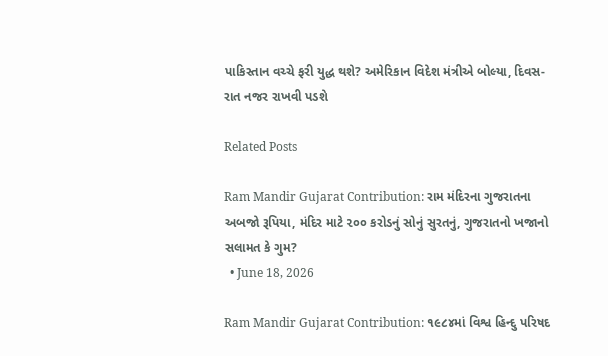પાકિસ્તાન વચ્ચે ફરી યુદ્ધ થશે? અમેરિકાન વિદેશ મંત્રીએ બોલ્યા, દિવસ-રાત નજર રાખવી પડશે

Related Posts

Ram Mandir Gujarat Contribution: રામ મંદિરના ગુજરાતના અબજો રૂપિયા, મંદિર માટે ૨૦૦ કરોડનું સોનું સુરતનું, ગુજરાતનો ખજાનો સલામત કે ગુમ?
  • June 18, 2026

Ram Mandir Gujarat Contribution: ૧૯૮૪માં વિશ્વ હિન્દુ પરિષદ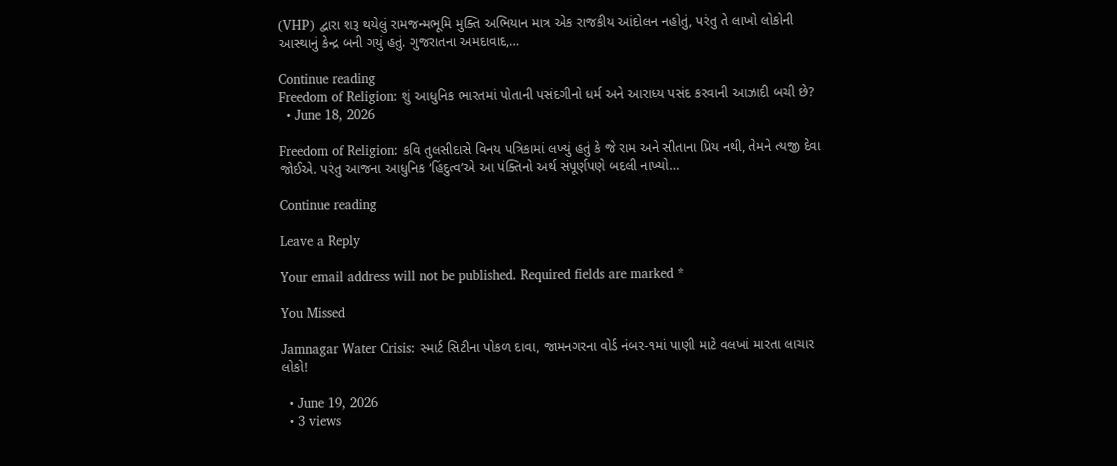(VHP) દ્વારા શરૂ થયેલું રામજન્મભૂમિ મુક્તિ અભિયાન માત્ર એક રાજકીય આંદોલન નહોતું, પરંતુ તે લાખો લોકોની આસ્થાનું કેન્દ્ર બની ગયું હતું. ગુજરાતના અમદાવાદ,…

Continue reading
Freedom of Religion: શું આધુનિક ભારતમાં પોતાની પસંદગીનો ધર્મ અને આરાધ્ય પસંદ કરવાની આઝાદી બચી છે?
  • June 18, 2026

Freedom of Religion: કવિ તુલસીદાસે વિનય પત્રિકામાં લખ્યું હતું કે જે રામ અને સીતાના પ્રિય નથી, તેમને ત્યજી દેવા જોઈએ. પરંતુ આજના આધુનિક ‘હિંદુત્વ’એ આ પંક્તિનો અર્થ સંપૂર્ણપણે બદલી નાખ્યો…

Continue reading

Leave a Reply

Your email address will not be published. Required fields are marked *

You Missed

Jamnagar Water Crisis: સ્માર્ટ સિટીના પોકળ દાવા, જામનગરના વોર્ડ નંબર-૧માં પાણી માટે વલખાં મારતા લાચાર લોકો!

  • June 19, 2026
  • 3 views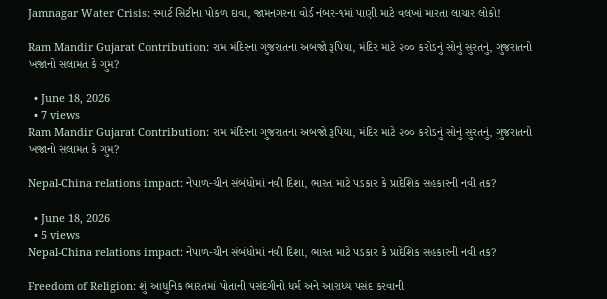Jamnagar Water Crisis: સ્માર્ટ સિટીના પોકળ દાવા, જામનગરના વોર્ડ નંબર-૧માં પાણી માટે વલખાં મારતા લાચાર લોકો!

Ram Mandir Gujarat Contribution: રામ મંદિરના ગુજરાતના અબજો રૂપિયા, મંદિર માટે ૨૦૦ કરોડનું સોનું સુરતનું, ગુજરાતનો ખજાનો સલામત કે ગુમ?

  • June 18, 2026
  • 7 views
Ram Mandir Gujarat Contribution: રામ મંદિરના ગુજરાતના અબજો રૂપિયા, મંદિર માટે ૨૦૦ કરોડનું સોનું સુરતનું, ગુજરાતનો ખજાનો સલામત કે ગુમ?

Nepal-China relations impact: નેપાળ-ચીન સંબંધોમાં નવી દિશા, ભારત માટે પડકાર કે પ્રાદેશિક સહકારની નવી તક?

  • June 18, 2026
  • 5 views
Nepal-China relations impact: નેપાળ-ચીન સંબંધોમાં નવી દિશા, ભારત માટે પડકાર કે પ્રાદેશિક સહકારની નવી તક?

Freedom of Religion: શું આધુનિક ભારતમાં પોતાની પસંદગીનો ધર્મ અને આરાધ્ય પસંદ કરવાની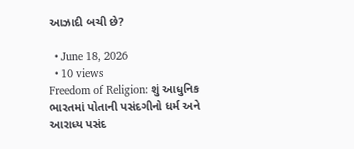આઝાદી બચી છે?

  • June 18, 2026
  • 10 views
Freedom of Religion: શું આધુનિક ભારતમાં પોતાની પસંદગીનો ધર્મ અને આરાધ્ય પસંદ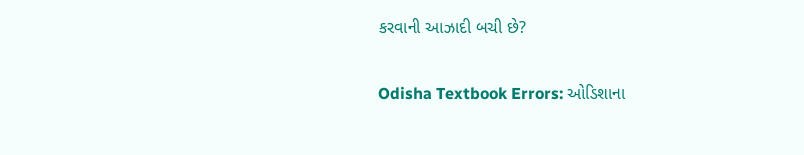કરવાની આઝાદી બચી છે?

Odisha Textbook Errors: ઓડિશાના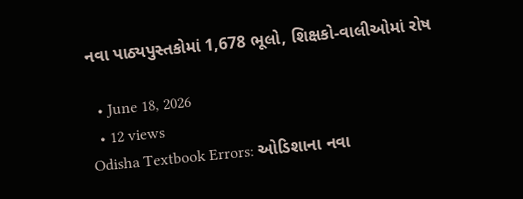નવા પાઠ્યપુસ્તકોમાં 1,678 ભૂલો, શિક્ષકો-વાલીઓમાં રોષ

  • June 18, 2026
  • 12 views
Odisha Textbook Errors: ઓડિશાના નવા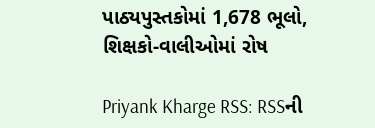પાઠ્યપુસ્તકોમાં 1,678 ભૂલો, શિક્ષકો-વાલીઓમાં રોષ

Priyank Kharge RSS: RSSની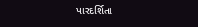પારદર્શિતા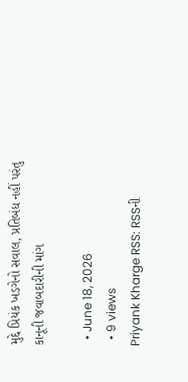મુદ્દે પ્રિયંક ખડગેનો સવાલ, પ્રતિબંધ નહીં પરંતુ કાનૂની જવાબદારીની માંગ

  • June 18, 2026
  • 9 views
Priyank Kharge RSS: RSSની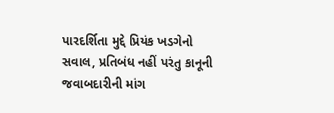પારદર્શિતા મુદ્દે પ્રિયંક ખડગેનો સવાલ, પ્રતિબંધ નહીં પરંતુ કાનૂની જવાબદારીની માંગ